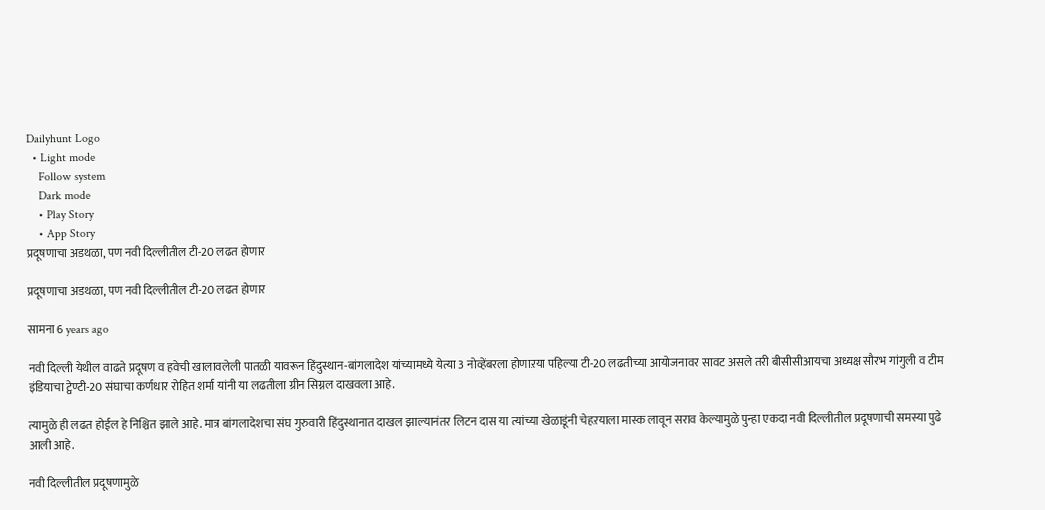Dailyhunt Logo
  • Light mode
    Follow system
    Dark mode
    • Play Story
    • App Story
प्रदूषणाचा अडथळा, पण नवी दिल्लीतील टी-20 लढत होणार

प्रदूषणाचा अडथळा, पण नवी दिल्लीतील टी-20 लढत होणार

सामना 6 years ago

नवी दिल्ली येथील वाढते प्रदूषण व हवेची खालावलेली पातळी यावरून हिंदुस्थान-बांगलादेश यांच्यामध्ये येत्या 3 नोव्हेंबरला होणाऱया पहिल्या टी-20 लढतीच्या आयोजनावर सावट असले तरी बीसीसीआयचा अध्यक्ष सौरभ गांगुली व टीम इंडियाचा ट्वेण्टी-20 संघाचा कर्णधार रोहित शर्मा यांनी या लढतीला ग्रीन सिग्नल दाखवला आहे.

त्यामुळे ही लढत होईल हे निश्चित झाले आहे. मात्र बांगलादेशचा संघ गुरुवारी हिंदुस्थानात दाखल झाल्यानंतर लिटन दास या त्यांच्या खेळाडूंनी चेहऱयाला मास्क लावून सराव केल्यामुळे पुन्हा एकदा नवी दिल्लीतील प्रदूषणाची समस्या पुढे आली आहे.

नवी दिल्लीतील प्रदूषणामुळे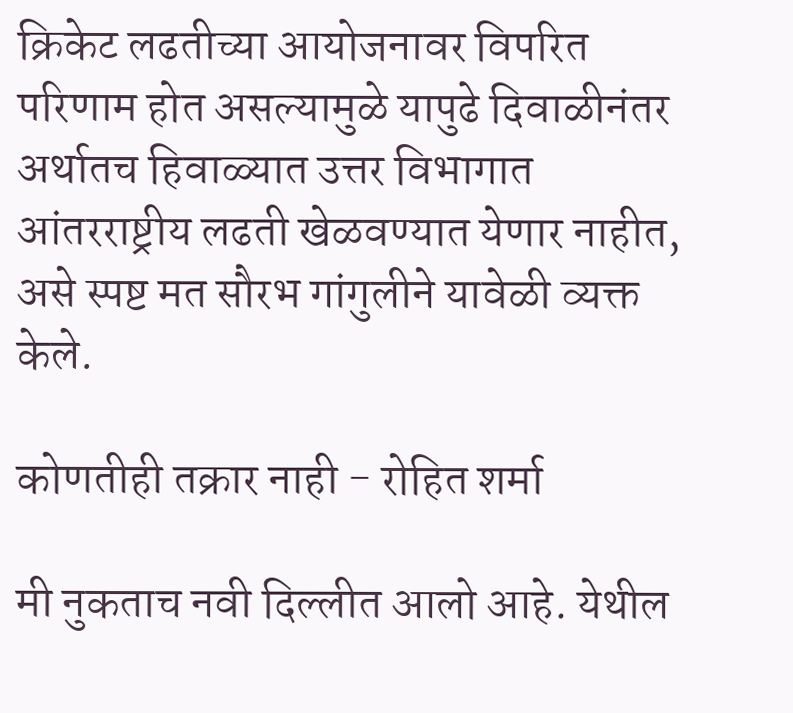क्रिकेट लढतीच्या आयोजनावर विपरित परिणाम होत असल्यामुळे यापुढे दिवाळीनंतर अर्थातच हिवाळ्यात उत्तर विभागात आंतरराष्ट्रीय लढती खेळवण्यात येणार नाहीत, असे स्पष्ट मत सौरभ गांगुलीने यावेळी व्यक्त केले.

कोणतीही तक्रार नाही - रोहित शर्मा

मी नुकताच नवी दिल्लीत आलो आहे. येथील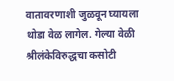वातावरणाशी जुळवून घ्यायला थोडा वेळ लागेल. गेल्या वेळी श्रीलंकेविरुद्धचा कसोटी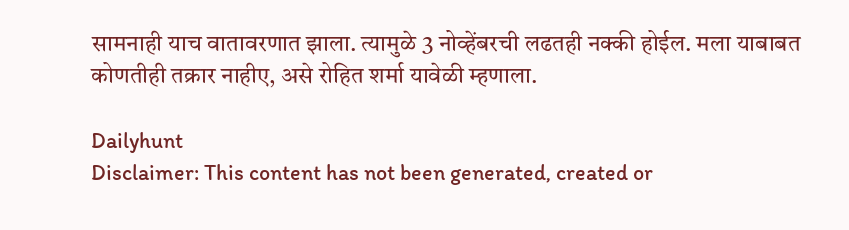सामनाही याच वातावरणात झाला. त्यामुळे 3 नोव्हेंबरची लढतही नक्की होईल. मला याबाबत कोणतीही तक्रार नाहीए, असे रोहित शर्मा यावेळी म्हणाला.

Dailyhunt
Disclaimer: This content has not been generated, created or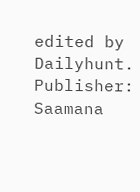edited by Dailyhunt. Publisher: Saamana